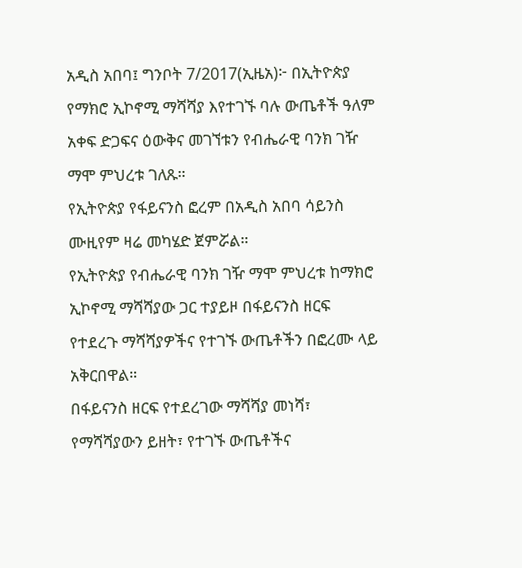አዲስ አበባ፤ ግንቦት 7/2017(ኢዜአ)፦ በኢትዮጵያ የማክሮ ኢኮኖሚ ማሻሻያ እየተገኙ ባሉ ውጤቶች ዓለም አቀፍ ድጋፍና ዕውቅና መገኘቱን የብሔራዊ ባንክ ገዥ ማሞ ምህረቱ ገለጹ።
የኢትዮጵያ የፋይናንስ ፎረም በአዲስ አበባ ሳይንስ ሙዚየም ዛሬ መካሄድ ጀምሯል።
የኢትዮጵያ የብሔራዊ ባንክ ገዥ ማሞ ምህረቱ ከማክሮ ኢኮኖሚ ማሻሻያው ጋር ተያይዞ በፋይናንስ ዘርፍ የተደረጉ ማሻሻያዎችና የተገኙ ውጤቶችን በፎረሙ ላይ አቅርበዋል።
በፋይናንስ ዘርፍ የተደረገው ማሻሻያ መነሻ፣ የማሻሻያውን ይዘት፣ የተገኙ ውጤቶችና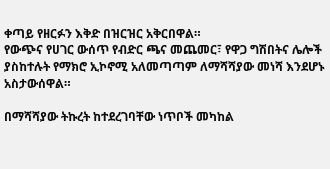ቀጣይ የዘርፉን እቅድ በዝርዝር አቅርበዋል።
የውጭና የሀገር ውሰጥ የብድር ጫና መጨመር፣ የዋጋ ግሽበትና ሌሎች ያስከተሉት የማክሮ ኢኮኖሚ አለመጣጣም ለማሻሻያው መነሻ እንደሆኑ አስታውሰዋል።

በማሻሻያው ትኩረት ከተደረገባቸው ነጥቦች መካከል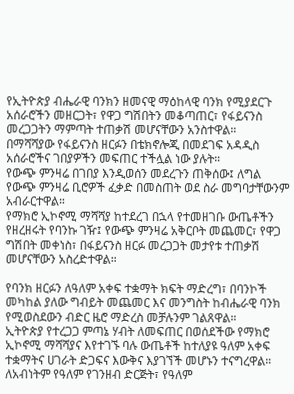የኢትዮጵያ ብሔራዊ ባንክን ዘመናዊ ማዕከላዊ ባንክ የሚያደርጉ አሰራሮችን መዘርጋት፣ የዋጋ ግሽበትን መቆጣጠር፣ የፋይናንስ መረጋጋትን ማምጣት ተጠቃሽ መሆናቸውን አንስተዋል።
በማሻሻያው የፋይናንስ ዘርፉን በቴክኖሎጂ በመደገፍ አዳዲስ አሰራሮችና ገበያዎችን መፍጠር ተችሏል ነው ያሉት።
የውጭ ምንዛሬ በገበያ እንዲወሰን መደረጉን ጠቅሰው፤ ለግል የውጭ ምንዛሬ ቢሮዎች ፈቃድ በመስጠት ወደ ስራ መግባታቸውንም አብራርተዋል።
የማክሮ ኢኮኖሚ ማሻሻያ ከተደረገ በኋላ የተመዘገቡ ውጤቶችን የዘረዘሩት የባንኩ ገዥ፤ የውጭ ምንዛሬ አቅርቦት መጨመር፣ የዋጋ ግሽበት መቀነስ፣ በፋይናንስ ዘርፉ መረጋጋት መታየቱ ተጠቃሽ መሆናቸውን አስረድተዋል።

የባንክ ዘርፉን ለዓለም አቀፍ ተቋማት ክፍት ማድረግ፣ በባንኮች መካከል ያለው ግብይት መጨመር እና መንግስት ከብሔራዊ ባንክ የሚወስደውን ብድር ዜሮ ማድረስ መቻሉንም ገልጸዋል።
ኢትዮጵያ የተረጋጋ ምጣኔ ሃብት ለመፍጠር በወሰደችው የማክሮ ኢኮኖሚ ማሻሻያና እየተገኙ ባሉ ውጤቶች ከተለያዩ ዓለም አቀፍ ተቋማትና ሀገራት ድጋፍና እውቅና እያገኘች መሆኑን ተናግረዋል።
ለአብነትም የዓለም የገንዘብ ድርጅት፣ የዓለም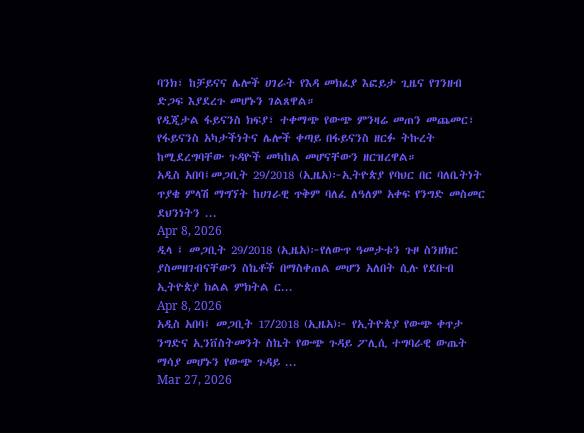ባንክ፣ ከቻይናና ሌሎች ሀገራት የእዳ መክፈያ እፎይታ ጊዜና የገንዘብ ድጋፍ እያደረጉ መሆኑን ገልጸዋል።
የዲጂታል ፋይናንስ ክፍያ፣ ተቀማጭ የውጭ ምንዛሬ መጠን መጨመር፣ የፋይናንስ አካታችነትና ሌሎች ቀጣይ በፋይናንስ ዘርፉ ትኩረት ከሚደረግባቸው ጉዳዮች መካከል መሆናቸውን ዘርዝረዋል።
አዲስ አበባ፤መጋቢት 29/2018 (ኢዜአ)፦ኢትዮጵያ የባህር በር ባለቤትነት ጥያቄ ምላሽ ማግኘት ከሀገራዊ ጥቅም ባለፈ ለዓለም አቀፍ የንግድ መስመር ደህንነትን ...
Apr 8, 2026
ዲላ ፤ መጋቢት 29/2018 (ኢዜአ)፦የለውጥ ዓመታቱን ጉዞ ስንዘክር ያስመዘገብናቸውን ስኬቶች በማስቀጠል መሆን አለበት ሲሉ የደቡብ ኢትዮጵያ ክልል ምክትል ር...
Apr 8, 2026
አዲስ አበባ፤ መጋቢት 17/2018 (ኢዜአ)፦ የኢትዮጵያ የውጭ ቀጥታ ንግድና ኢንቨስትመንት ስኬት የውጭ ጉዳይ ፖሊሲ ተግባራዊ ውጤት ማሳያ መሆኑን የውጭ ጉዳይ ...
Mar 27, 2026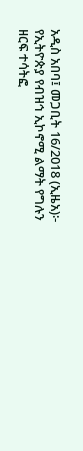አዲስ አበባ፤ መጋቢት 16/2018 (ኢዜአ)፦ የኢትዮጵያ የብዝኅ ኢኮኖሚ ልማት የግሉን ዘርፍ ተሳትፎ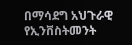በማሳደግ አህጉራዊ የኢንቨስትመንት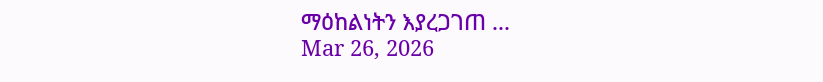ማዕከልነትን እያረጋገጠ ...
Mar 26, 2026